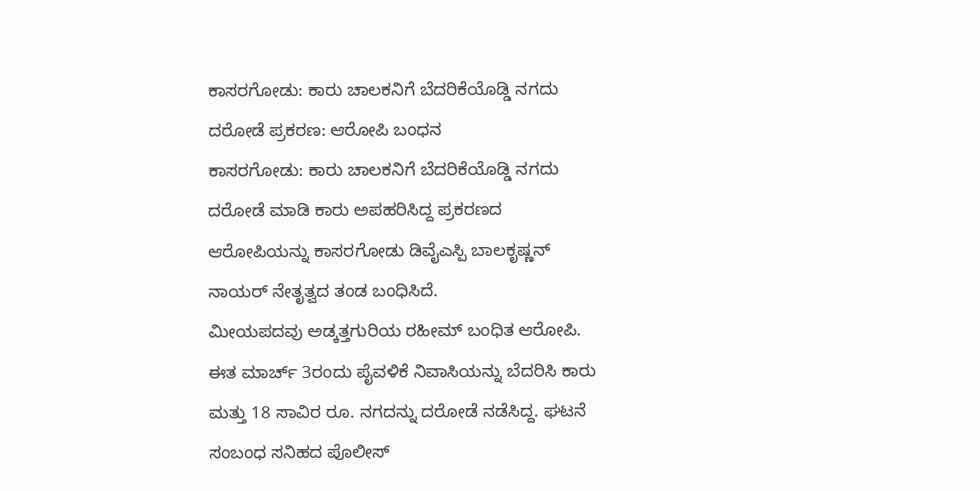ಕಾಸರಗೋಡು: ಕಾರು ಚಾಲಕನಿಗೆ ಬೆದರಿಕೆಯೊಡ್ಡಿ ನಗದು ದರೋಡೆ ಪ್ರಕರಣ: ಆರೋಪಿ ಬಂಧನ
ಕಾಸರಗೋಡು: ಕಾರು ಚಾಲಕನಿಗೆ ಬೆದರಿಕೆಯೊಡ್ಡಿ ನಗದು ದರೋಡೆ ಮಾಡಿ ಕಾರು ಅಪಹರಿಸಿದ್ದ ಪ್ರಕರಣದ ಆರೋಪಿಯನ್ನು ಕಾಸರಗೋಡು ಡಿವೈಎಸ್ಪಿ ಬಾಲಕೃಷ್ಣನ್ ನಾಯರ್ ನೇತೃತ್ವದ ತಂಡ ಬಂಧಿಸಿದೆ.
ಮೀಯಪದವು ಅಡ್ಕತ್ತಗುರಿಯ ರಹೀಮ್ ಬಂಧಿತ ಆರೋಪಿ. ಈತ ಮಾರ್ಚ್ 3ರಂದು ಪೈವಳಿಕೆ ನಿವಾಸಿಯನ್ನು ಬೆದರಿಸಿ ಕಾರು ಮತ್ತು 18 ಸಾವಿರ ರೂ. ನಗದನ್ನು ದರೋಡೆ ನಡೆಸಿದ್ದ. ಘಟನೆ ಸಂಬಂಧ ಸನಿಹದ ಪೊಲೀಸ್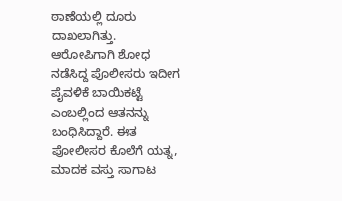ಠಾಣೆಯಲ್ಲಿ ದೂರು ದಾಖಲಾಗಿತ್ತು.
ಆರೋಪಿಗಾಗಿ ಶೋಧ ನಡೆಸಿದ್ದ ಪೊಲೀಸರು ಇದೀಗ ಪೈವಳಿಕೆ ಬಾಯಿಕಟ್ಟೆ ಎಂಬಲ್ಲಿಂದ ಆತನನ್ನು ಬಂಧಿಸಿದ್ದಾರೆ. ಈತ ಪೋಲೀಸರ ಕೊಲೆಗೆ ಯತ್ನ, ಮಾದಕ ವಸ್ತು ಸಾಗಾಟ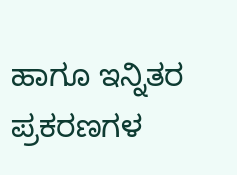ಹಾಗೂ ಇನ್ನಿತರ ಪ್ರಕರಣಗಳ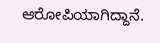ಆರೋಪಿಯಾಗಿದ್ದಾನೆ.